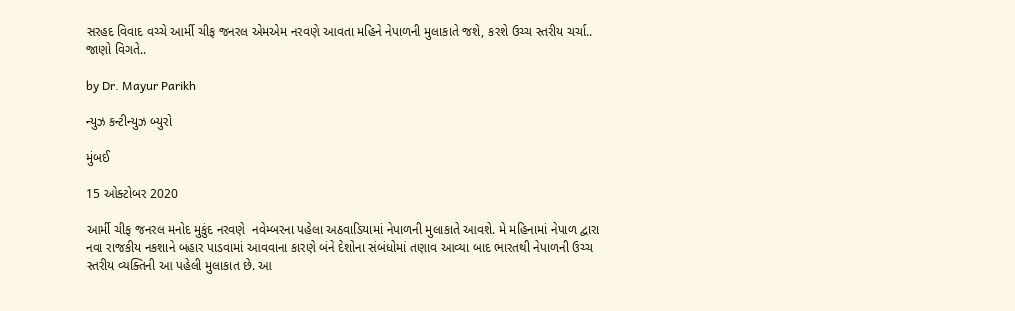સરહદ વિવાદ વચ્ચે આર્મી ચીફ જનરલ એમએમ નરવણે આવતા મહિને નેપાળની મુલાકાતે જશે, કરશે ઉચ્ચ સ્તરીય ચર્ચા.. જાણો વિગતે..

by Dr. Mayur Parikh

ન્યુઝ કન્ટીન્યુઝ બ્યુરો

મુંબઈ

15 ઓક્ટોબર 2020

આર્મી ચીફ જનરલ મનોદ મુકુંદ નરવણે  નવેમ્બરના પહેલા અઠવાડિયામાં નેપાળની મુલાકાતે આવશે. મે મહિનામાં નેપાળ દ્વારા નવા રાજકીય નકશાને બહાર પાડવામાં આવવાના કારણે બંને દેશોના સંબંધોમાં તણાવ આવ્યા બાદ ભારતથી નેપાળની ઉચ્ચ સ્તરીય વ્યક્તિની આ પહેલી મુલાકાત છે. આ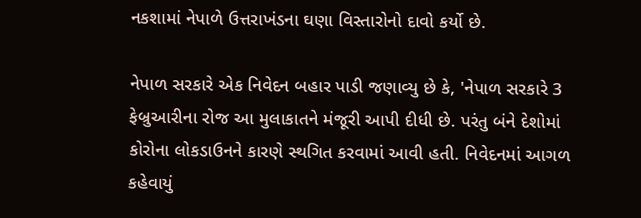નકશામાં નેપાળે ઉત્તરાખંડના ઘણા વિસ્તારોનો દાવો કર્યો છે.

નેપાળ સરકારે એક નિવેદન બહાર પાડી જણાવ્યુ છે કે, 'નેપાળ સરકારે 3 ફેબ્રુઆરીના રોજ આ મુલાકાતને મંજૂરી આપી દીધી છે. પરંતુ બંને દેશોમાં કોરોના લોકડાઉનને કારણે સ્થગિત કરવામાં આવી હતી. નિવેદનમાં આગળ કહેવાયું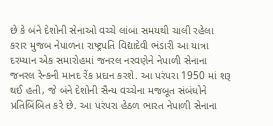છે કે બંને દેશોની સેનાઓ વચ્ચે લાંબા સમયથી ચાલી રહેલા કરાર મુજબ નેપાળના રાષ્ટ્રપતિ વિદ્યાદેવી ભંડારી આ યાત્રા દરમ્યાન એક સમારોહમાં જનરલ નરવણેને નેપાળી સેનાના જનરલ રેન્કની માનદ રેંક પ્રદાન કરશે. આ પરંપરા 1950 માં શરૂ થઈ હતી, જે બંને દેશોની સૈન્ય વચ્ચેના મજબૂત સંબંધોને પ્રતિબિંબિત કરે છે. આ પરંપરા હેઠળ ભારત નેપાળી સેનાના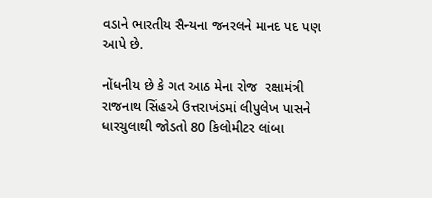વડાને ભારતીય સૈન્યના જનરલને માનદ પદ પણ આપે છે.

નોંધનીય છે કે ગત આઠ મેના રોજ  રક્ષામંત્રી રાજનાથ સિંહએ ઉત્તરાખંડમાં લીપુલેખ પાસને ધારચુલાથી જોડતો 80 કિલોમીટર લાંબા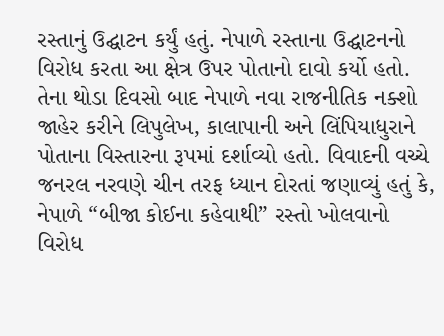રસ્તાનું ઉદ્ઘાટન કર્યું હતું. નેપાળે રસ્તાના ઉદ્ઘાટનનો વિરોધ કરતા આ ક્ષેત્ર ઉપર પોતાનો દાવો કર્યો હતો. તેના થોડા દિવસો બાદ નેપાળે નવા રાજનીતિક નક્શો જાહેર કરીને લિપુલેખ, કાલાપાની અને લિંપિયાધુરાને પોતાના વિસ્તારના રૂપમાં દર્શાવ્યો હતો. વિવાદની વચ્ચે જનરલ નરવણે ચીન તરફ ધ્યાન દોરતાં જણાવ્યું હતું કે, નેપાળે “બીજા કોઈના કહેવાથી” રસ્તો ખોલવાનો વિરોધ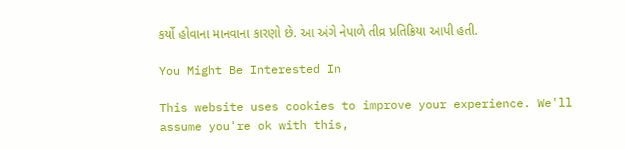કર્યો હોવાના માનવાના કારણો છે. આ અંગે નેપાળે તીવ્ર પ્રતિક્રિયા આપી હતી.

You Might Be Interested In

This website uses cookies to improve your experience. We'll assume you're ok with this,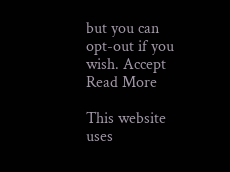but you can opt-out if you wish. Accept Read More

This website uses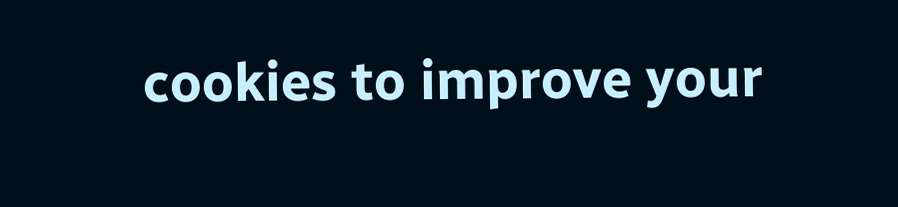cookies to improve your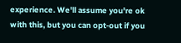experience. We'll assume you're ok with this, but you can opt-out if you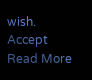wish. Accept Read More